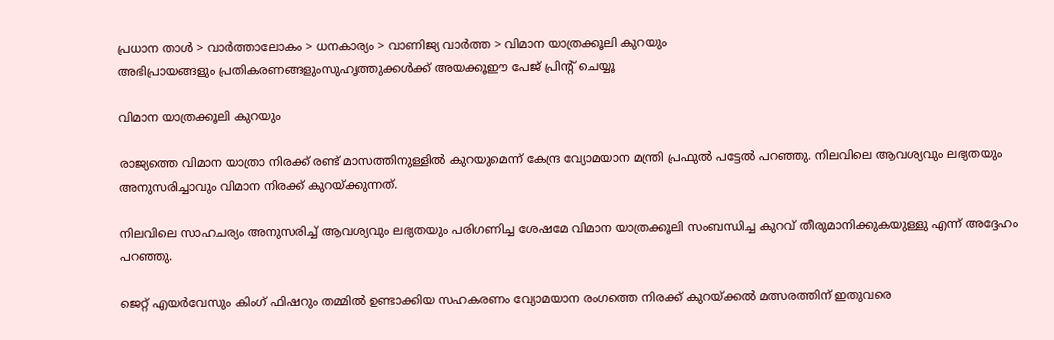പ്രധാന താള്‍ > വാര്‍ത്താലോകം > ധനകാര്യം > വാണിജ്യ വാര്‍ത്ത > വിമാന യാത്രക്കൂലി കുറയും
അഭിപ്രായങ്ങളും പ്രതികരണങ്ങളുംസുഹൃത്തുക്കള്‍ക്ക് അയക്കൂഈ പേജ് പ്രിന്‍റ് ചെയ്യൂ

വിമാന യാത്രക്കൂലി കുറയും

രാജ്യത്തെ വിമാന യാത്രാ നിരക്ക് രണ്ട് മാസത്തിനുള്ളില്‍ കുറയുമെന്ന് കേന്ദ്ര വ്യോമയാന മന്ത്രി പ്രഫുല്‍ പട്ടേല്‍ പറഞ്ഞു. നിലവിലെ ആവശ്യവും ലഭ്യതയും അനുസരിച്ചാവും വിമാന നിരക്ക് കുറയ്ക്കുന്നത്.

നിലവിലെ സാഹചര്യം അനുസരിച്ച് ആവശ്യവും ലഭ്യതയും പരിഗണിച്ച ശേഷമേ വിമാന യാത്രക്കൂലി സംബന്ധിച്ച കുറവ് തീരുമാനിക്കുകയുള്ളു എന്ന് അദ്ദേഹം പറഞ്ഞു.

ജെറ്റ് എയര്‍വേസും കിംഗ് ഫിഷറും തമ്മില്‍ ഉണ്ടാക്കിയ സഹകരണം വ്യോമയാന രംഗത്തെ നിരക്ക് കുറയ്ക്കല്‍ മത്സരത്തിന് ഇതുവരെ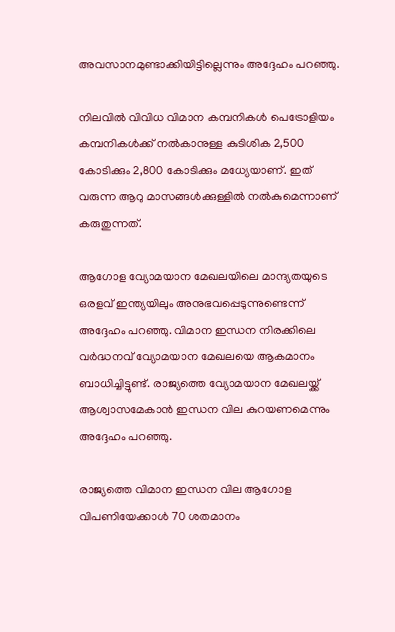അവസാനമുണ്ടാക്കിയിട്ടില്ലെന്നും അദ്ദേഹം പറഞ്ഞു.

നിലവില്‍ വിവിധ വിമാന കമ്പനികള്‍ പെട്രോളിയം കമ്പനികള്‍ക്ക് നല്‍കാനുള്ള കുടിശിക 2,500 കോടിക്കും 2,800 കോടിക്കും മധ്യേയാണ്. ഇത് വരുന്ന ആറു മാസങ്ങള്‍ക്കുള്ളില്‍ നല്‍കുമെന്നാണ് കരുതുന്നത്.

ആഗോള വ്യോമയാന മേഖലയിലെ മാന്ദ്യതയുടെ ഒരളവ് ഇന്ത്യയിലും അനുഭവപ്പെടുന്നുണ്ടെന്ന് അദ്ദേഹം പറഞ്ഞു. വിമാന ഇന്ധന നിരക്കിലെ വര്‍ദ്ധനവ് വ്യോമയാന മേഖലയെ ആകമാനം ബാധിച്ചിട്ടുണ്ട്. രാജ്യത്തെ വ്യോമയാന മേഖലയ്ക്ക് ആശ്വാസമേകാന്‍ ഇന്ധന വില കുറയണമെന്നും അദ്ദേഹം പറഞ്ഞു.

രാജ്യത്തെ വിമാന ഇന്ധന വില ആഗോള വിപണിയേക്കാള്‍ 70 ശതമാനം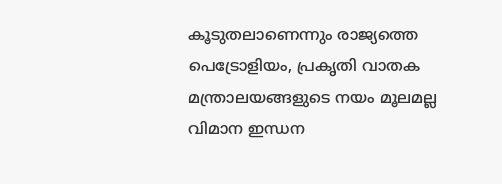കൂടുതലാണെന്നും രാജ്യത്തെ പെട്രോളിയം, പ്രകൃതി വാതക മന്ത്രാലയങ്ങളുടെ നയം മൂലമല്ല വിമാന ഇന്ധന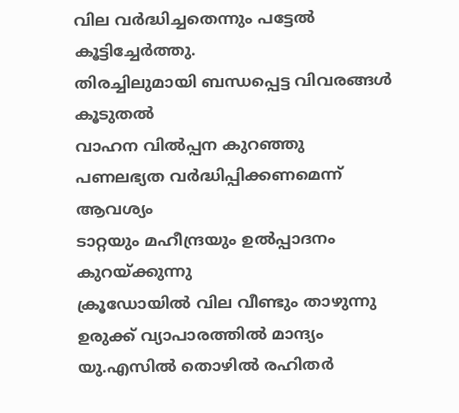വില വര്‍ദ്ധിച്ചതെന്നും പട്ടേല്‍ കൂട്ടിച്ചേര്‍ത്തു.
തിരച്ചിലുമായി ബന്ധപ്പെട്ട വിവരങ്ങള്‍
കൂടുതല്‍
വാഹന വില്‍പ്പന കുറഞ്ഞു
പണലഭ്യത വര്‍ദ്ധിപ്പിക്കണമെന്ന് ആവശ്യം
ടാറ്റയും മഹീന്ദ്രയും ഉല്‍പ്പാദനം കുറയ്ക്കുന്നു
ക്രൂഡോയില്‍ വില വീണ്ടും താഴുന്നു
ഉരുക്ക് വ്യാപാരത്തില്‍ മാന്ദ്യം
യു.എസില്‍ തൊഴില്‍ രഹിതര്‍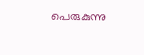പെരുകുന്നു